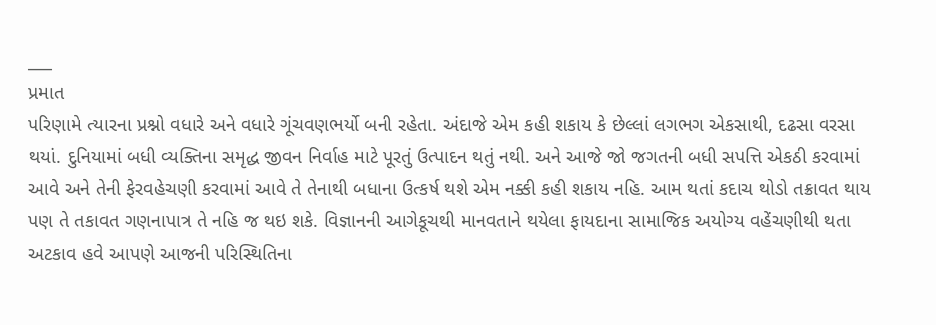___
પ્રમાત
પરિણામે ત્યારના પ્રશ્નો વધારે અને વધારે ગૂંચવણભર્યો બની રહેતા. અંદાજે એમ કહી શકાય કે છેલ્લાં લગભગ એકસાથી, દઢસા વરસા થયાં. દુનિયામાં બધી વ્યક્તિના સમૃદ્ધ જીવન નિર્વાહ માટે પૂરતું ઉત્પાદન થતું નથી. અને આજે જો જગતની બધી સપત્તિ એકઠી કરવામાં આવે અને તેની ફેરવહેચણી કરવામાં આવે તે તેનાથી બધાના ઉત્કર્ષ થશે એમ નક્કી કહી શકાય નહિ. આમ થતાં કદાચ થોડો તક્રાવત થાય પણ તે તકાવત ગણનાપાત્ર તે નહિ જ થઇ શકે. વિજ્ઞાનની આગેકૂચથી માનવતાને થયેલા ફાયદાના સામાજિક અયોગ્ય વહેંચણીથી થતા અટકાવ હવે આપણે આજની પરિસ્થિતિના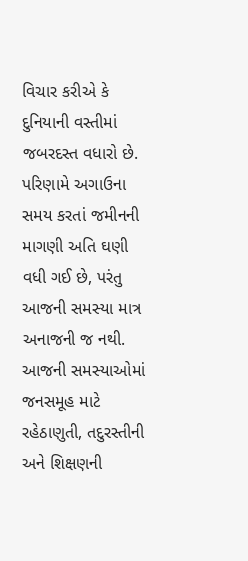વિચાર કરીએ કે દુનિયાની વસ્તીમાં જબરદસ્ત વધારો છે. પરિણામે અગાઉના સમય કરતાં જમીનની માગણી અતિ ઘણી વધી ગઈ છે, પરંતુ આજની સમસ્યા માત્ર અનાજની જ નથી. આજની સમસ્યાઓમાં જનસમૂહ માટે રહેઠાણુતી, તદુરસ્તીની અને શિક્ષણની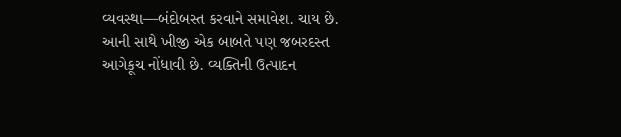વ્યવસ્થા—બંદોબસ્ત કરવાને સમાવેશ. ચાય છે. આની સાથે ખીજી એક બાબતે પણ જબરદસ્ત આગેકૂચ નોંધાવી છે. વ્યક્તિની ઉત્પાદન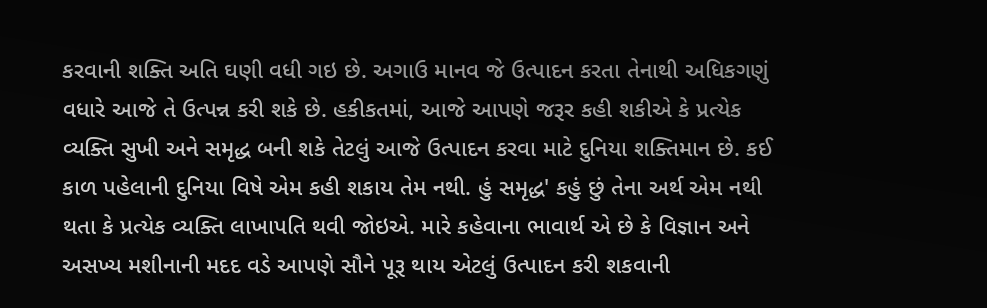કરવાની શક્તિ અતિ ઘણી વધી ગઇ છે. અગાઉ માનવ જે ઉત્પાદન કરતા તેનાથી અધિકગણું વધારે આજે તે ઉત્પન્ન કરી શકે છે. હકીકતમાં, આજે આપણે જરૂર કહી શકીએ કે પ્રત્યેક વ્યક્તિ સુખી અને સમૃદ્ધ બની શકે તેટલું આજે ઉત્પાદન કરવા માટે દુનિયા શક્તિમાન છે. કઈ કાળ પહેલાની દુનિયા વિષે એમ કહી શકાય તેમ નથી. હું સમૃદ્ધ' કહું છું તેના અર્થ એમ નથી થતા કે પ્રત્યેક વ્યક્તિ લાખાપતિ થવી જોઇએ. મારે કહેવાના ભાવાર્થ એ છે કે વિજ્ઞાન અને અસખ્ય મશીનાની મદદ વડે આપણે સૌને પૂરૂ થાય એટલું ઉત્પાદન કરી શકવાની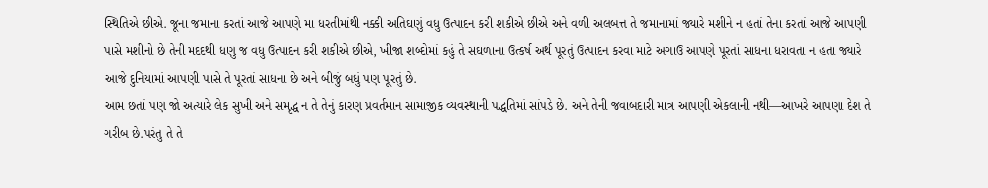સ્થિતિએ છીએ. જૂના જમાના કરતાં આજે આપણે મા ધરતીમાંથી નક્કી અતિઘણું વધુ ઉત્પાદન કરી શકીએ છીએ અને વળી અલબત્ત તે જમાનામાં જ્યારે મશીને ન હતાં તેના કરતાં આજે આપણી પાસે મશીનો છે તેની મદદથી ધણુ જ વધુ ઉત્પાદન કરી શકીએ છીએ, ખીજા શબ્દોમાં કહું તે સઘળાના ઉત્કર્ષ અર્થ પૂરતું ઉત્પાદન કરવા માટે અગાઉ આપણે પૂરતાં સાધના ધરાવતા ન હતા જ્યારે આજે દુનિયામાં આપણી પાસે તે પૂરતાં સાધના છે અને બીજું બધું પણ પૂરતું છે.
આમ છતાં પણ જો અત્યારે લેક સુખી અને સમૃદ્ધ ન તે તેનું કારણ પ્રવર્તમાન સામાજીક વ્યવસ્થાની પદ્ધતિમાં સાંપડે છે. અને તેની જવાબદારી માત્ર આપણી એકલાની નથી—આખરે આપણા દેશ તે ગરીબ છે.પરંતુ તે તે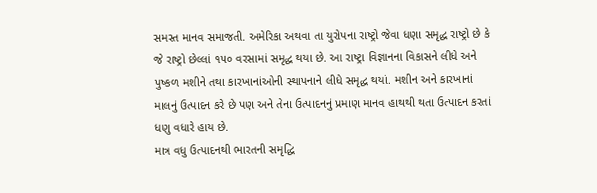સમસ્ત માનવ સમાજતી. અમેરિકા અથવા તા યુરોપના રાષ્ટ્રો જેવા ધણા સમૃદ્ધ રાષ્ટ્રો છે કે જે રાષ્ટ્રો છેલ્લાં ૧૫૦ વરસામાં સમૃદ્ધ થયા છે. આ રાષ્ટ્રા વિજ્ઞાનના વિકાસને લીધે અને પુષ્કળ મશીને તથા કારખાનાંઓની સ્થાપનાને લીધે સમૃદ્ધ થયાં. મશીન અને કારખાનાં માલનું ઉત્પાદન કરે છે પણ અને તેના ઉત્પાદનનું પ્રમાણ માનવ હાથથી થતા ઉત્પાદન કરતાં ધણુ વધારે હાય છે.
માત્ર વધુ ઉત્પાદનથી ભારતની સમૃદ્ધિ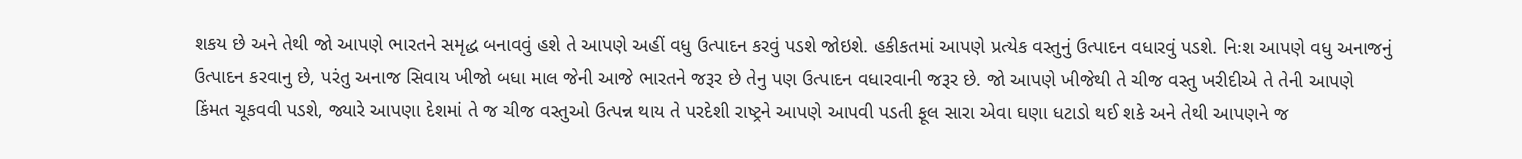શકય છે અને તેથી જો આપણે ભારતને સમૃદ્ધ બનાવવું હશે તે આપણે અહીં વધુ ઉત્પાદન કરવું પડશે જોઇશે. હકીકતમાં આપણે પ્રત્યેક વસ્તુનું ઉત્પાદન વધારવું પડશે. નિઃશ આપણે વધુ અનાજનું ઉત્પાદન કરવાનુ છે, પરંતુ અનાજ સિવાય ખીજો બધા માલ જેની આજે ભારતને જરૂર છે તેનુ પણ ઉત્પાદન વધારવાની જરૂર છે. જો આપણે ખીજેથી તે ચીજ વસ્તુ ખરીદીએ તે તેની આપણે કિંમત ચૂકવવી પડશે, જ્યારે આપણા દેશમાં તે જ ચીજ વસ્તુઓ ઉત્પન્ન થાય તે પરદેશી રાષ્ટ્રને આપણે આપવી પડતી ફૂલ સારા એવા ઘણા ધટાડો થઈ શકે અને તેથી આપણને જ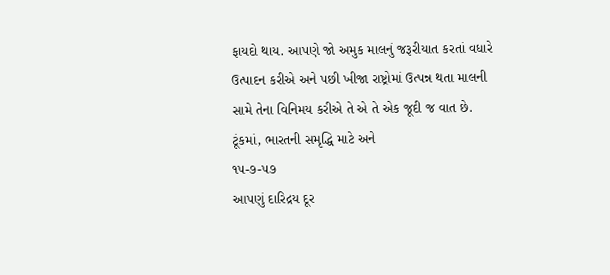ફાયદો થાય. આપણે જો અમુક માલનું જરૂરીયાત કરતાં વધારે ઉત્પાદન કરીએ અને પછી ખીજા રાષ્ટ્રોમાં ઉત્પન્ન થતા માલની સામે તેના વિનિમય કરીએ તે એ તે એક જૂદી જ વાત છે. ટૂંકમાં, ભારતની સમૃદ્ધિ માટે અને
૧૫-૭-૫૭
આપણું દારિદ્રય દૂર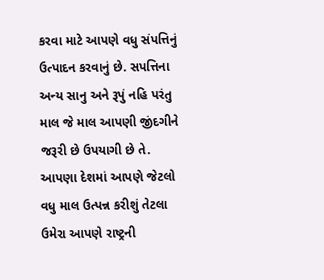કરવા માટે આપણે વધુ સંપત્તિનું ઉત્પાદન કરવાનું છે. સપત્તિના અન્ય સાનુ અને રૂપું નહિ પરંતુ માલ જે માલ આપણી જીંદગીને જરૂરી છે ઉપયાગી છે તે. આપણા દેશમાં આપણે જેટલો વધુ માલ ઉત્પન્ન કરીશું તેટલા ઉમેરા આપણે રાષ્ટ્રની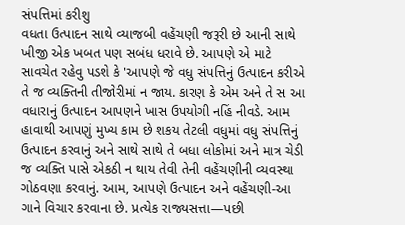સંપત્તિમાં કરીશુ
વધતા ઉત્પાદન સાથે વ્યાજબી વહેંચણી જરૂરી છે આની સાથે ખીજી એક ખબત પણ સબંધ ધરાવે છે. આપણે એ માટે સાવચેત રહેવુ પડશે કે 'આપણે જે વધુ સંપત્તિનું ઉત્પાદન કરીએ તે જ વ્યક્તિની તીજોરીમાં ન જાય. કારણ કે એમ અને તે સ આ વધારાનું ઉત્પાદન આપણને ખાસ ઉપયોગી નહિં નીવડે. આમ હાવાથી આપણું મુખ્ય કામ છે શકય તેટલી વધુમાં વધુ સંપત્તિનું ઉત્પાદન કરવાનું અને સાથે સાથે તે બધા લોકોમાં અને માત્ર ચેડી જ વ્યક્તિ પાસે એકઠી ન થાય તેવી તેની વહેંચણીની વ્યવસ્થા ગોઠવણા કરવાનું. આમ, આપણે ઉત્પાદન અને વહેંચણી-આ ગાને વિચાર કરવાના છે. પ્રત્યેક રાજ્યસત્તા—પછી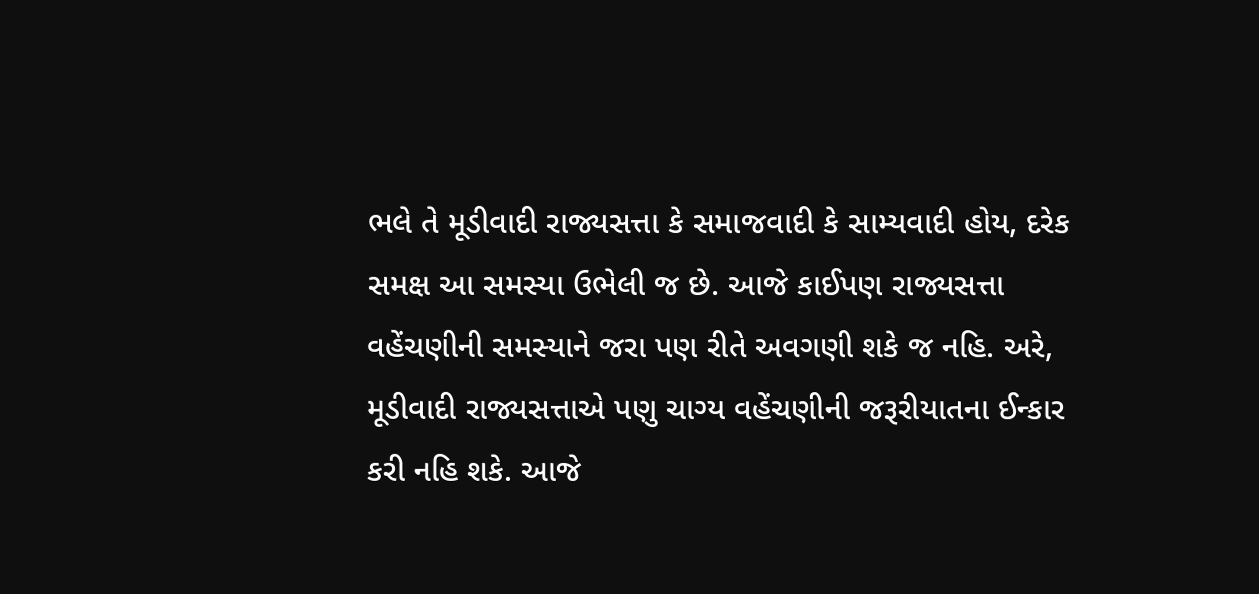ભલે તે મૂડીવાદી રાજ્યસત્તા કે સમાજવાદી કે સામ્યવાદી હોય, દરેક સમક્ષ આ સમસ્યા ઉભેલી જ છે. આજે કાઈપણ રાજ્યસત્તા વહેંચણીની સમસ્યાને જરા પણ રીતે અવગણી શકે જ નહિ. અરે, મૂડીવાદી રાજ્યસત્તાએ પણુ ચાગ્ય વહેંચણીની જરૂરીયાતના ઈન્કાર કરી નહિ શકે. આજે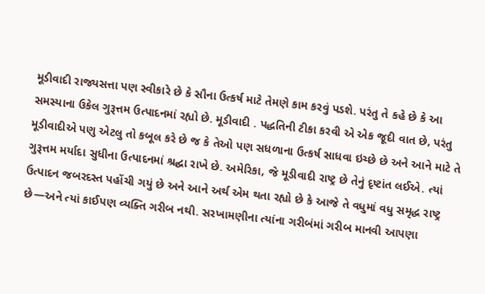મૂડીવાદી રાજ્યસત્તા પણ સ્વીકારે છે કે સૌના ઉત્કર્ષ માટે તેમણે કામ કરવું પડશે. પરંતુ તે કહે છે કે આ સમસ્યાના ઉકેલ ગુરૂત્તમ ઉત્પાદનમાં રહ્યો છે. મૂડીવાદી . પદ્ધતિની ટીકા કરવી એ એક જૂદી વાત છે, પરંતુ મૂડીવાદીએ પણુ એટલુ તો કબૂલ કરે છે જ કે તેઓ પણ સધળાના ઉત્કર્ષ સાધવા ઇચ્છે છે અને આને માટે તે ગુરૂત્તમ મર્યાદા સુધીના ઉત્પાદનમાં શ્રદ્ઘા રાખે છે. અમેરિકા, જે મૂડીવાદી રાષ્ટ્ર છે તેનું દૃષ્ટાંત લઈએ. ત્યાં ઉત્પાદન જબરદસ્ત પહોંચી ગયું છે અને આને અર્થ એમ થતા રહ્યો છે કે આજે તે વધુમાં વધુ સમૃદ્ધ રાષ્ટ્ર છે—અને ત્યાં કાઈપણ વ્યક્તિ ગરીબ નથી. સરખામણીના ત્યાંના ગરીબંમાં ગરીબ માનવી આપણા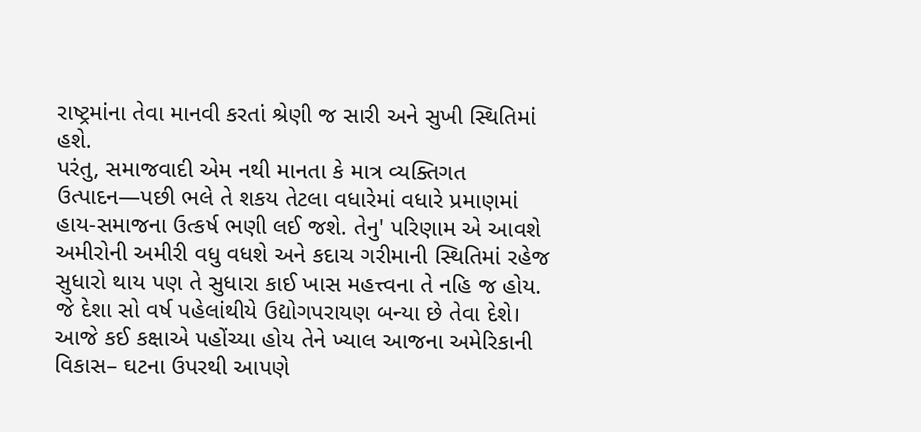રાષ્ટ્રમાંના તેવા માનવી કરતાં શ્રેણી જ સારી અને સુખી સ્થિતિમાં હશે.
પરંતુ, સમાજવાદી એમ નથી માનતા કે માત્ર વ્યક્તિગત ઉત્પાદન—પછી ભલે તે શકય તેટલા વધારેમાં વધારે પ્રમાણમાં હાય-સમાજના ઉત્કર્ષ ભણી લઈ જશે. તેનુ' પરિણામ એ આવશે અમીરોની અમીરી વધુ વધશે અને કદાચ ગરીમાની સ્થિતિમાં રહેજ સુધારો થાય પણ તે સુધારા કાઈ ખાસ મહત્ત્વના તે નહિ જ હોય. જે દેશા સો વર્ષ પહેલાંથીયે ઉદ્યોગપરાયણ બન્યા છે તેવા દેશે। આજે કઈ કક્ષાએ પહોંચ્યા હોય તેને ખ્યાલ આજના અમેરિકાની વિકાસ– ઘટના ઉપરથી આપણે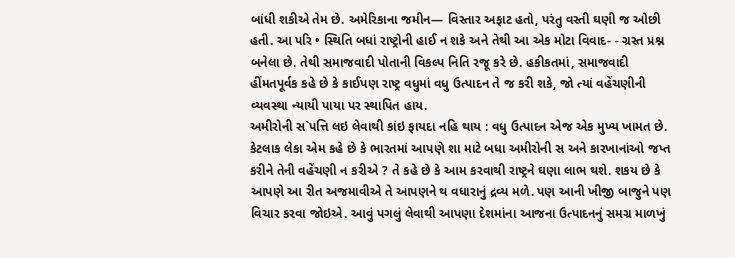બાંધી શકીએ તેમ છે. અમેરિકાના જમીન— વિસ્તાર અફાટ હતો, પરંતુ વસ્તી ઘણી જ ઓછી હતી. આ પરિ • સ્થિતિ બધાં રાષ્ટ્રોની હાઈ ન શકે અને તેથી આ એક મોટા વિવાદ- - ગ્રસ્ત પ્રશ્ન બનેલા છે. તેથી સમાજવાદી પોતાની વિકલ્પ નિતિ રજૂ કરે છે. હકીકતમાં, સમાજવાદી હીંમતપૂર્વક કહે છે કે કાઈપણ રાષ્ટ્ર વધુમાં વધુ ઉત્પાદન તે જ કરી શકે, જો ત્યાં વહેંચણીની વ્યવસ્થા ન્યાયી પાયા પર સ્થાપિત હાય.
અમીરોની સ`પત્તિ લઇ લેવાથી કાંઇ ફાયદા નહિ થાય : વધુ ઉત્પાદન એજ એક મુખ્ય ખામત છે.
કેટલાક લેકા એમ કહે છે કે ભારતમાં આપણે શા માટે બધા અમીરોની સ અને કારખાનાંઓ જપ્ત કરીને તેની વહેંચણી ન કરીએ ? તે કહે છે કે આમ કરવાથી રાષ્ટ્રને ઘણા લાભ થશે. શકય છે કે આપણે આ રીત અજમાવીએ તે આપણને થ વધારાનું દ્રવ્ય મળે. પણ આની ખીજી બાજુને પણ વિચાર કરવા જોઇએ. આવું પગલું લેવાથી આપણા દેશમાંના આજના ઉત્પાદનનું સમગ્ર માળખું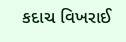કદાચ વિખરાઈ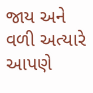જાય અને વળી અત્યારે આપણે